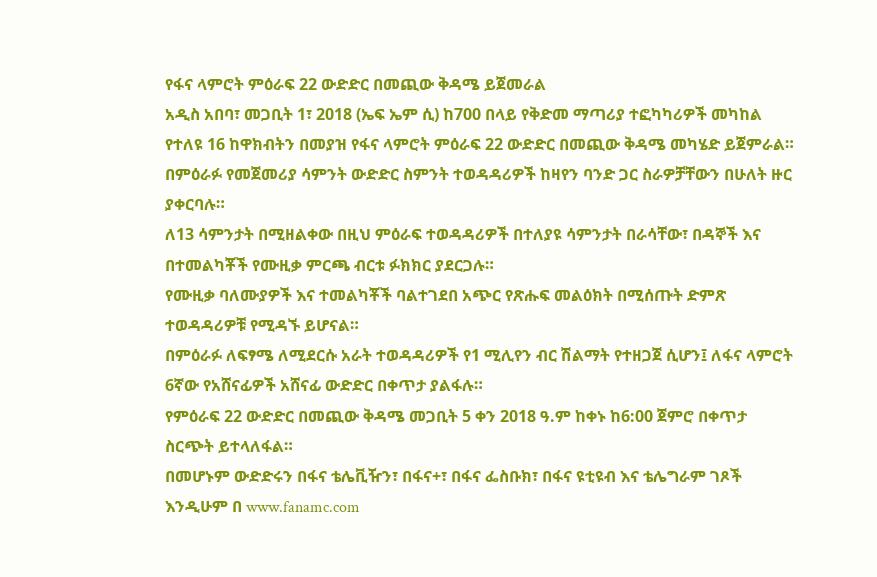የፋና ላምሮት ምዕራፍ 22 ውድድር በመጪው ቅዳሜ ይጀመራል
አዲስ አበባ፣ መጋቢት 1፣ 2018 (ኤፍ ኤም ሲ) ከ700 በላይ የቅድመ ማጣሪያ ተፎካካሪዎች መካከል የተለዩ 16 ከዋክብትን በመያዝ የፋና ላምሮት ምዕራፍ 22 ውድድር በመጪው ቅዳሜ መካሄድ ይጀምራል።
በምዕራፉ የመጀመሪያ ሳምንት ውድድር ስምንት ተወዳዳሪዎች ከዛየን ባንድ ጋር ስራዎቻቸውን በሁለት ዙር ያቀርባሉ።
ለ13 ሳምንታት በሚዘልቀው በዚህ ምዕራፍ ተወዳዳሪዎች በተለያዩ ሳምንታት በራሳቸው፣ በዳኞች እና በተመልካቾች የሙዚቃ ምርጫ ብርቱ ፉክክር ያደርጋሉ።
የሙዚቃ ባለሙያዎች እና ተመልካቾች ባልተገደበ አጭር የጽሑፍ መልዕክት በሚሰጡት ድምጽ ተወዳዳሪዎቹ የሚዳኙ ይሆናል።
በምዕራፉ ለፍፃሜ ለሚደርሱ አራት ተወዳዳሪዎች የ1 ሚሊየን ብር ሽልማት የተዘጋጀ ሲሆን፤ ለፋና ላምሮት 6ኛው የአሸናፊዎች አሸናፊ ውድድር በቀጥታ ያልፋሉ።
የምዕራፍ 22 ውድድር በመጪው ቅዳሜ መጋቢት 5 ቀን 2018 ዓ.ም ከቀኑ ከ6:00 ጀምሮ በቀጥታ ስርጭት ይተላለፋል።
በመሆኑም ውድድሩን በፋና ቴሌቪዥን፣ በፋና+፣ በፋና ፌስቡክ፣ በፋና ዩቲዩብ እና ቴሌግራም ገጾች እንዲሁም በ www.fanamc.com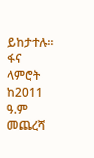ይከታተሉ።
ፋና ላምሮት ከ2011 ዓ.ም መጨረሻ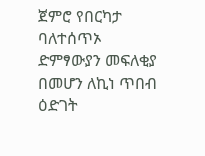ጀምሮ የበርካታ ባለተሰጥኦ ድምፃውያን መፍለቂያ በመሆን ለኪነ ጥበብ ዕድገት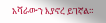አሻራውን እያኖረ ይገኛል።